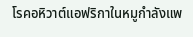โรคอหิวาต์แอฟริกาในหมูกำลังแพ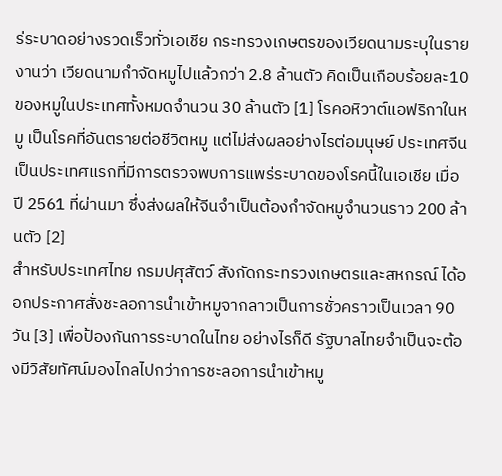ร่ระบาดอย่างรวดเร็วทั่วเอเชีย กระทรวงเกษตรของเวียดนามระบุในรายงานว่า เวียดนามกำจัดหมูไปแล้วกว่า 2.8 ล้านตัว คิดเป็นเกือบร้อยละ10 ของหมูในประเทศทั้งหมดจำนวน 30 ล้านตัว [1] โรคอหิวาต์แอฟริกาในหมู เป็นโรคที่อันตรายต่อชีวิตหมู แต่ไม่ส่งผลอย่างไรต่อมนุษย์ ประเทศจีนเป็นประเทศแรกที่มีการตรวจพบการแพร่ระบาดของโรคนี้ในเอเชีย เมื่อปี 2561 ที่ผ่านมา ซึ่งส่งผลให้จีนจำเป็นต้องกำจัดหมูจำนวนราว 200 ล้านตัว [2]
สำหรับประเทศไทย กรมปศุสัตว์ สังกัดกระทรวงเกษตรและสหกรณ์ ได้ออกประกาศสั่งชะลอการนำเข้าหมูจากลาวเป็นการชั่วคราวเป็นเวลา 90 วัน [3] เพื่อป้องกันการระบาดในไทย อย่างไรก็ดี รัฐบาลไทยจำเป็นจะต้องมีวิสัยทัศน์มองไกลไปกว่าการชะลอการนำเข้าหมู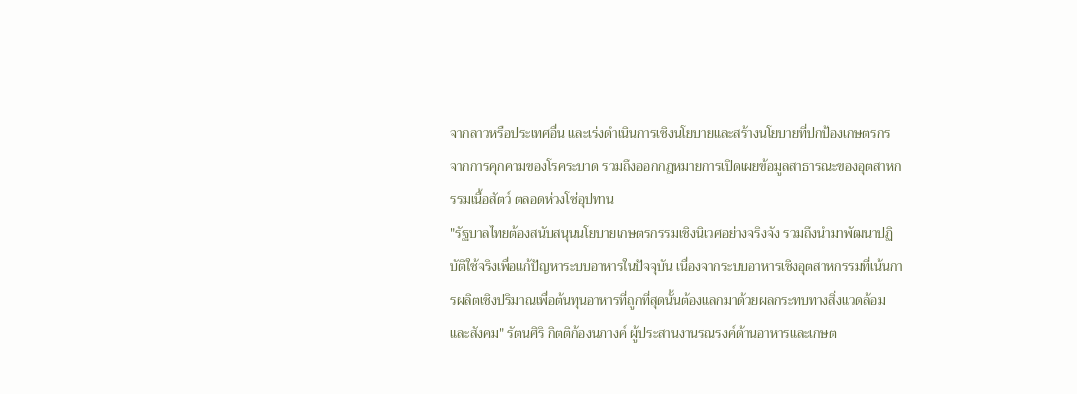จากลาวหรือประเทศอื่น และเร่งดำเนินการเชิงนโยบายและสร้างนโยบายที่ปกป้องเกษตรกรจากการคุกคามของโรคระบาด รวมถึงออกกฎหมายการเปิดเผยข้อมูลสาธารณะของอุตสาหกรรมเนื้อสัตว์ ตลอดห่วงโซ่อุปทาน
"รัฐบาลไทยต้องสนับสนุนนโยบายเกษตรกรรมเชิงนิเวศอย่างจริงจัง รวมถึงนำมาพัฒนาปฏิบัติใช้จริงเพื่อแก้ปัญหาระบบอาหารในปัจจุบัน เนื่องจากระบบอาหารเชิงอุตสาหกรรมที่เน้นการผลิตเชิงปริมาณเพื่อต้นทุนอาหารที่ถูกที่สุดนั้นต้องแลกมาด้วยผลกระทบทางสิ่งแวดล้อมและสังคม" รัตนศิริ กิตติก้องนภางค์ ผู้ประสานงานรณรงค์ด้านอาหารและเกษต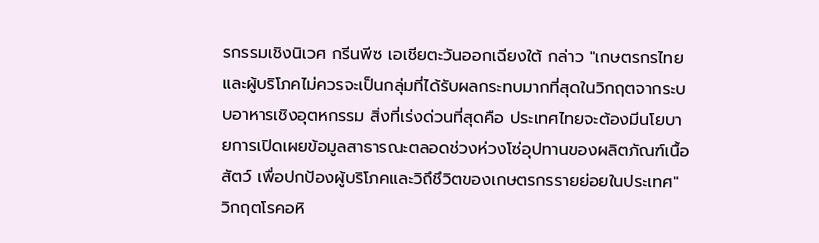รกรรมเชิงนิเวศ กรีนพีซ เอเชียตะวันออกเฉียงใต้ กล่าว "เกษตรกรไทยและผู้บริโภคไม่ควรจะเป็นกลุ่มที่ได้รับผลกระทบมากที่สุดในวิกฤตจากระบบอาหารเชิงอุตหกรรม สิ่งที่เร่งด่วนที่สุดคือ ประเทศไทยจะต้องมีนโยบายการเปิดเผยข้อมูลสาธารณะตลอดช่วงห่วงโซ่อุปทานของผลิตภัณฑ์เนื้อสัตว์ เพื่อปกป้องผู้บริโภคและวิถึชึวิตของเกษตรกรรายย่อยในประเทศ"
วิกฤตโรคอหิ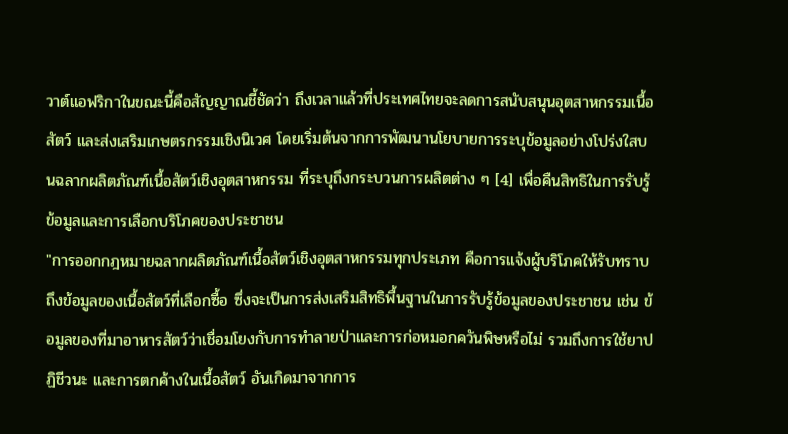วาต์แอฟริกาในขณะนี้คือสัญญาณชี้ชัดว่า ถึงเวลาแล้วที่ประเทศไทยจะลดการสนับสนุนอุตสาหกรรมเนื้อสัตว์ และส่งเสริมเกษตรกรรมเชิงนิเวศ โดยเริ่มต้นจากการพัฒนานโยบายการระบุข้อมูลอย่างโปร่งใสบนฉลากผลิตภัณฑ์เนื้อสัตว์เชิงอุตสาหกรรม ที่ระบุถึงกระบวนการผลิตต่าง ๆ [4] เพื่อคืนสิทธิในการรับรู้ข้อมูลและการเลือกบริโภคของประชาชน
"การออกกฎหมายฉลากผลิตภัณฑ์เนื้อสัตว์เชิงอุตสาหกรรมทุกประเภท คือการแจ้งผู้บริโภคให้รับทราบถึงข้อมูลของเนื้อสัตว์ที่เลือกซื้อ ซึ่งจะเป็นการส่งเสริมสิทธิพื้นฐานในการรับรู้ข้อมูลของประชาชน เช่น ข้อมูลของที่มาอาหารสัตว์ว่าเชื่อมโยงกับการทำลายป่าและการก่อหมอกควันพิษหรือไม่ รวมถึงการใช้ยาปฏิชีวนะ และการตกค้างในเนื้อสัตว์ อันเกิดมาจากการ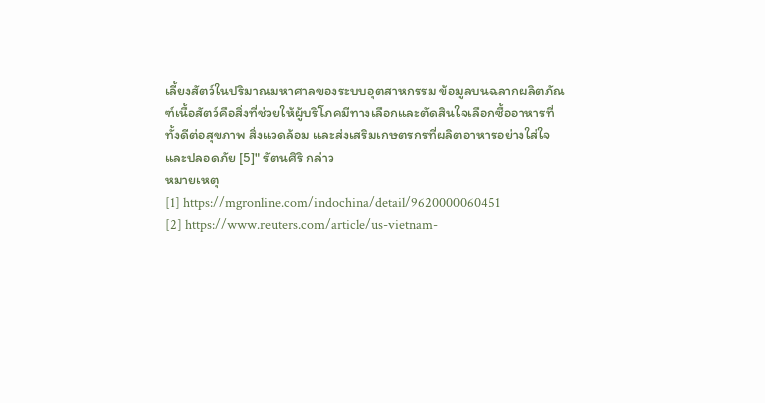เลี้ยงสัตว์ในปริมาณมหาศาลของระบบอุตสาหกรรม ข้อมูลบนฉลากผลิตภัณฑ์เนื้อสัตว์คือสิ่งที่ช่วยให้ผู้บริโภคมีทางเลือกและตัดสินใจเลือกซื้ออาหารที่ทั้งดีต่อสุขภาพ สิ่งแวดล้อม และส่งเสริมเกษตรกรที่ผลิตอาหารอย่างใส่ใจและปลอดภัย [5]" รัตนศิริ กล่าว
หมายเหตุ
[1] https://mgronline.com/indochina/detail/9620000060451
[2] https://www.reuters.com/article/us-vietnam-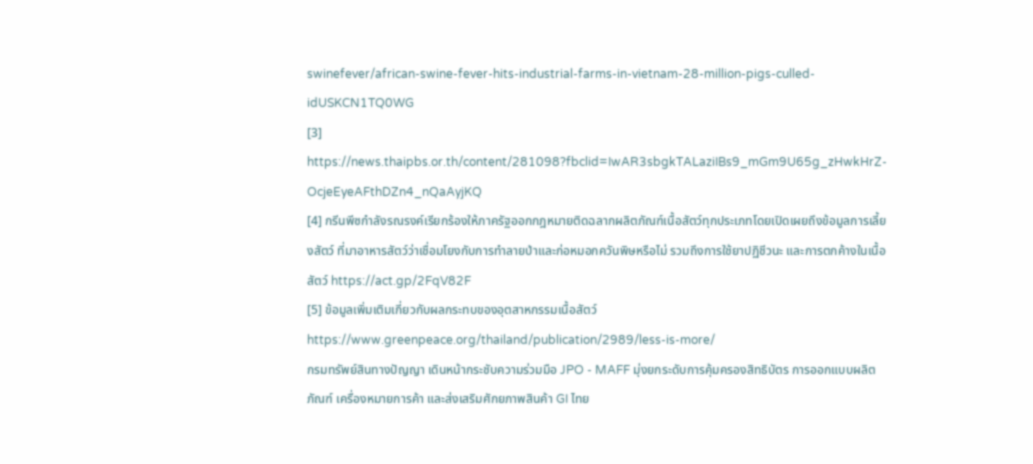swinefever/african-swine-fever-hits-industrial-farms-in-vietnam-28-million-pigs-culled-idUSKCN1TQ0WG
[3] https://news.thaipbs.or.th/content/281098?fbclid=IwAR3sbgkTALaziIBs9_mGm9U65g_zHwkHrZ-OcjeEyeAFthDZn4_nQaAyjKQ
[4] กรีนพีซกำลังรณรงค์เรียกร้องให้ภาครัฐออกกฎหมายติดฉลากผลิตภัณฑ์เนื้อสัตว์ทุกประเภทโดยเปิดเผยถึงข้อมูลการเลี้ยงสัตว์ ที่มาอาหารสัตว์ว่าเชื่อมโยงกับการทำลายป่าและก่อหมอกควันพิษหรือไม่ รวมถึงการใช้ยาปฏิชีวนะ และการตกค้างในเนื้อสัตว์ https://act.gp/2FqV82F
[5] ข้อมูลเพิ่มเติมเกี่ยวกับผลกระทบของอุตสาหกรรมเนื้อสัตว์ https://www.greenpeace.org/thailand/publication/2989/less-is-more/
กรมทรัพย์สินทางปัญญา เดินหน้ากระชับความร่วมมือ JPO - MAFF มุ่งยกระดับการคุ้มครองสิทธิบัตร การออกแบบผลิตภัณฑ์ เครื่องหมายการค้า และส่งเสริมศักยภาพสินค้า GI ไทย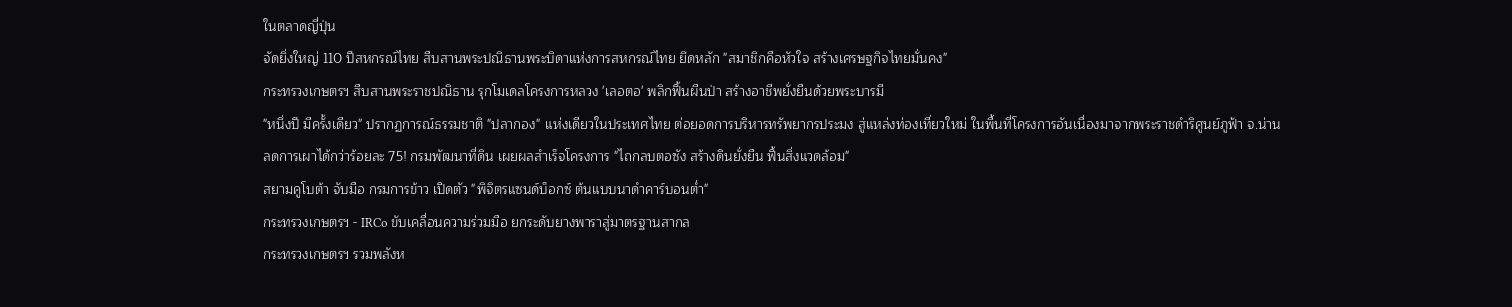ในตลาดญี่ปุ่น
จัดยิ่งใหญ่ 110 ปีสหกรณ์ไทย สืบสานพระปณิธานพระบิดาแห่งการสหกรณ์ไทย ยึดหลัก "สมาชิกคือหัวใจ สร้างเศรษฐกิจไทยมั่นคง"
กระทรวงเกษตรฯ สืบสานพระราชปณิธาน รุกโมเดลโครงการหลวง 'เลอตอ' พลิกฟื้นผืนป่า สร้างอาชีพยั่งยืนด้วยพระบารมี
"หนึ่งปี มีครั้งเดียว" ปรากฏการณ์ธรรมชาติ "ปลากอง" แห่งเดียวในประเทศไทย ต่อยอดการบริหารทรัพยากรประมง สู่แหล่งท่องเที่ยวใหม่ ในพื้นที่โครงการอันเนื่องมาจากพระราชดำริศูนย์ภูฟ้า จ.น่าน
ลดการเผาได้กว่าร้อยละ 75! กรมพัฒนาที่ดิน เผยผลสำเร็จโครงการ "ไถกลบตอซัง สร้างดินยั่งยืน ฟื้นสิ่งแวดล้อม"
สยามคูโบต้า จับมือ กรมการข้าว เปิดตัว "พิจิตรแซนด์บ็อกซ์ ต้นแบบนาดำคาร์บอนต่ำ"
กระทรวงเกษตรฯ - IRCo ขับเคลื่อนความร่วมมือ ยกระดับยางพาราสู่มาตรฐานสากล
กระทรวงเกษตรฯ รวมพลังห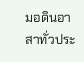มอดินอาสาทั่วประ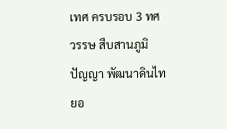เทศ ครบรอบ 3 ทศวรรษ สืบสานภูมิปัญญา พัฒนาดินไทยอ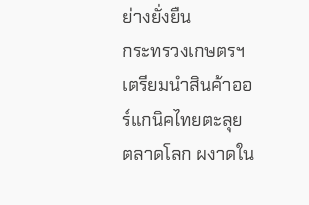ย่างยั่งยืน
กระทรวงเกษตรฯ เตรียมนำสินค้าออร์แกนิคไทยตะลุยตลาดโลก ผงาดใน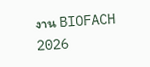งาน BIOFACH 2026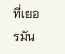ที่เยอรมัน